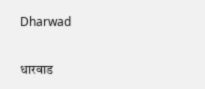Dharwad

धारवाड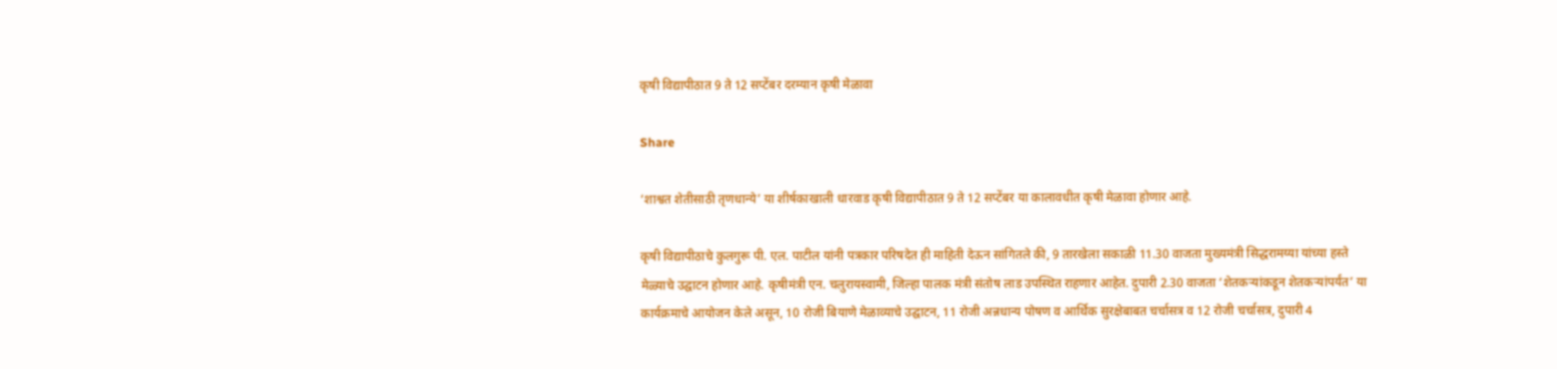कृषी विद्यापीठात 9 ते 12 सप्टेंबर दरम्यान कृषी मेळावा

Share

‘शाश्वत शेतीसाठी तृणधान्ये’ या शीर्षकाखाली धारवाड कृषी विद्यापीठात 9 ते 12 सप्टेंबर या कालावधीत कृषी मेळावा होणार आहे.

कृषी विद्यापीठाचे कुलगुरू पी. एल. पाटील यांनी पत्रकार परिषदेत ही माहिती देऊन सांगितले की, 9 तारखेला सकाळी 11.30 वाजता मुख्यमंत्री सिद्धरामय्या यांच्या हस्ते मेळ्याचे उद्घाटन होणार आहे. कृषीमंत्री एन. चलुरायस्वामी, जिल्हा पालक मंत्री संतोष लाड उपस्थित राहणार आहेत. दुपारी 2.30 वाजता ‘शेतकऱ्यांकडून शेतकऱ्यांपर्यंत’ या कार्यक्रमाचे आयोजन केले असून, 10 रोजी बियाणे मेळाव्याचे उद्घाटन, 11 रोजी अन्नधान्य पोषण व आर्थिक सुरक्षेबाबत चर्चासत्र व 12 रोजी चर्चासत्र, दुपारी 4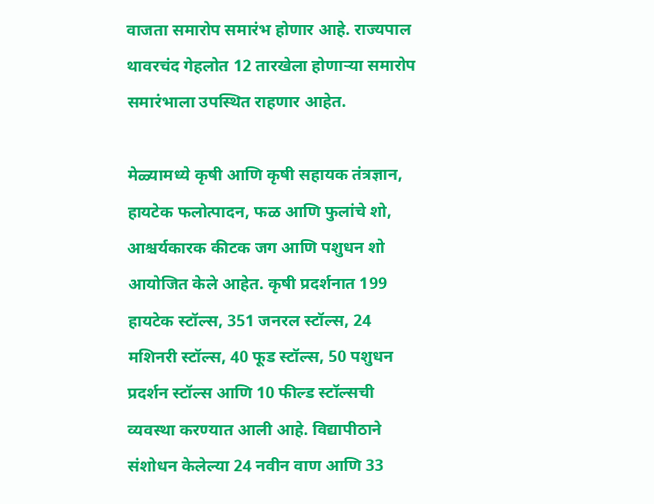वाजता समारोप समारंभ होणार आहे. राज्यपाल थावरचंद गेहलोत 12 तारखेला होणाऱ्या समारोप समारंभाला उपस्थित राहणार आहेत.

मेळ्यामध्ये कृषी आणि कृषी सहायक तंत्रज्ञान, हायटेक फलोत्पादन, फळ आणि फुलांचे शो, आश्चर्यकारक कीटक जग आणि पशुधन शो आयोजित केले आहेत. कृषी प्रदर्शनात 199 हायटेक स्टॉल्स, 351 जनरल स्टॉल्स, 24 मशिनरी स्टॉल्स, 40 फूड स्टॉल्स, 50 पशुधन प्रदर्शन स्टॉल्स आणि 10 फील्ड स्टॉल्सची व्यवस्था करण्यात आली आहे. विद्यापीठाने संशोधन केलेल्या 24 नवीन वाण आणि 33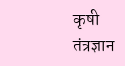कृषी तंत्रज्ञान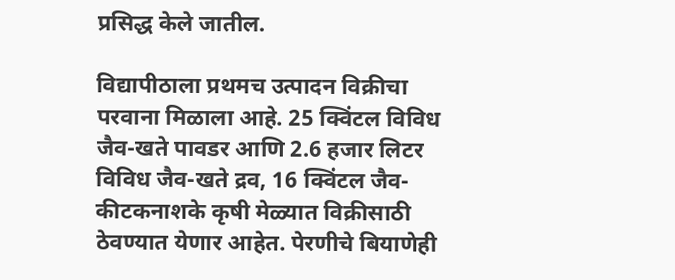प्रसिद्ध केले जातील.

विद्यापीठाला प्रथमच उत्पादन विक्रीचा परवाना मिळाला आहे. 25 क्विंटल विविध जैव-खते पावडर आणि 2.6 हजार लिटर विविध जैव-खते द्रव, 16 क्विंटल जैव-कीटकनाशके कृषी मेळ्यात विक्रीसाठी ठेवण्यात येणार आहेत. पेरणीचे बियाणेही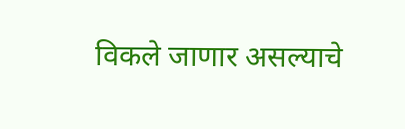विकले जाणार असल्याचे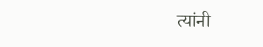त्यांनी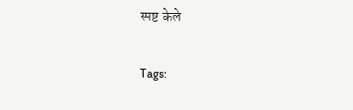स्पष्ट केले

Tags: